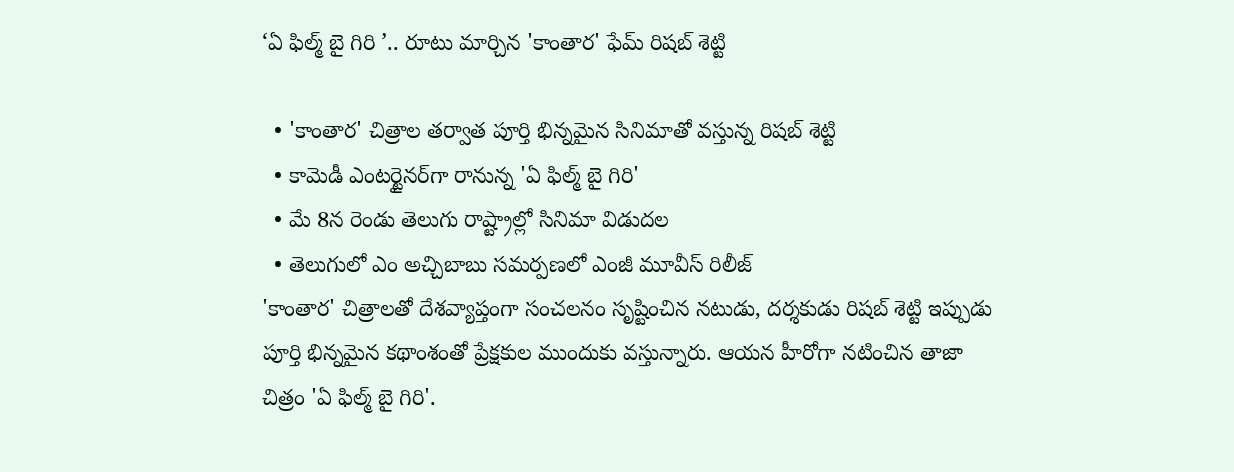‘ఏ ఫిల్మ్ బై గిరి ’.. రూటు మార్చిన 'కాంతార' ఫేమ్ రిషబ్ శెట్టి

  • 'కాంతార' చిత్రాల తర్వాత పూర్తి భిన్నమైన సినిమాతో వస్తున్న రిషబ్ శెట్టి
  • కామెడీ ఎంటర్టైనర్‌గా రానున్న 'ఏ ఫిల్మ్ బై గిరి'
  • మే 8న రెండు తెలుగు రాష్ట్రాల్లో సినిమా విడుదల
  • తెలుగులో ఎం అచ్చిబాబు సమర్పణలో ఎంజీ మూవీస్ రిలీజ్
'కాంతార' చిత్రాలతో దేశవ్యాప్తంగా సంచలనం సృష్టించిన నటుడు, దర్శకుడు రిషబ్ శెట్టి ఇప్పుడు పూర్తి భిన్నమైన కథాంశంతో ప్రేక్షకుల ముందుకు వస్తున్నారు. ఆయన హీరోగా నటించిన తాజా చిత్రం 'ఏ ఫిల్మ్ బై గిరి'.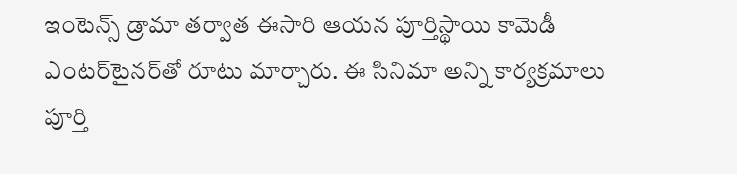ఇంటెన్స్ డ్రామా తర్వాత ఈసారి ఆయన పూర్తిస్థాయి కామెడీ ఎంటర్‌టైనర్‌తో రూటు మార్చారు. ఈ సినిమా అన్ని కార్యక్రమాలు పూర్తి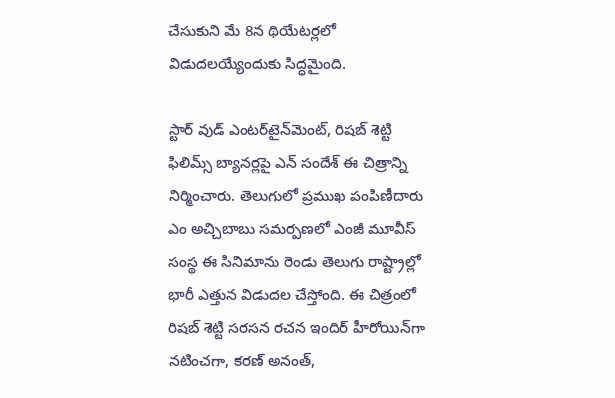చేసుకుని మే 8న థియేటర్లలో విడుదలయ్యేందుకు సిద్ధమైంది.

స్టార్ వుడ్ ఎంటర్‌టైన్‌మెంట్, రిషబ్ శెట్టి ఫిలిమ్స్ బ్యానర్లపై ఎన్ సందేశ్ ఈ చిత్రాన్ని నిర్మించారు. తెలుగులో ప్రముఖ పంపిణీదారు ఎం అచ్చిబాబు సమర్పణలో ఎంజీ మూవీస్ సంస్థ ఈ సినిమాను రెండు తెలుగు రాష్ట్రాల్లో భారీ ఎత్తున విడుదల చేస్తోంది. ఈ చిత్రంలో రిషబ్ శెట్టి సరసన రచన ఇందిర్ హీరోయిన్‌గా నటించగా, కరణ్ అనంత్,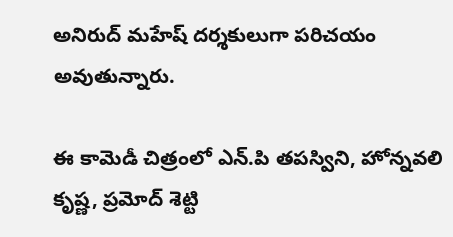అనిరుద్ మహేష్ దర్శకులుగా పరిచయం అవుతున్నారు.

ఈ కామెడీ చిత్రంలో ఎన్.పి తపస్విని, హోన్నవలి కృష్ణ, ప్రమోద్ శెట్టి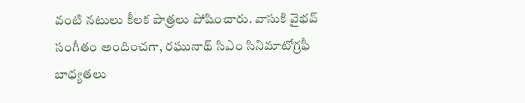వంటి నటులు కీలక పాత్రలు పోషించారు. వాసుకి వైభవ్ సంగీతం అందించగా, రఘునాథ్ సిఎం సినిమాటోగ్రఫీ బాధ్యతలు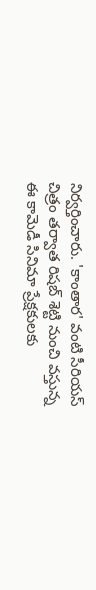నిర్వర్తించారు. 'కాంతార' వంటి సీరియస్ చిత్రం తర్వాత రిషబ్ శెట్టి నుంచి వస్తున్న ఈ కామెడీ సినిమా ప్రేక్షకులకు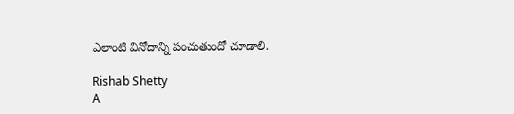ఎలాంటి వినోదాన్ని పంచుతుందో చూడాలి.

Rishab Shetty
A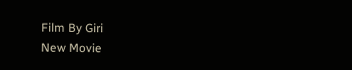Film By Giri
New Movie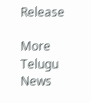Release

More Telugu News